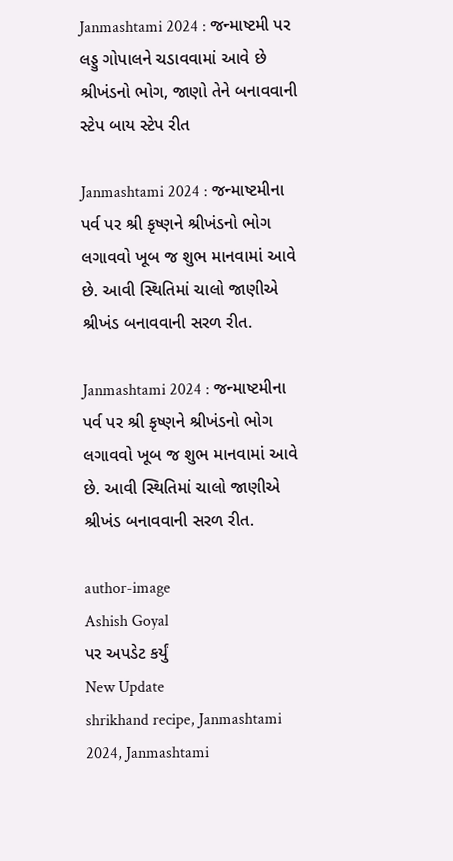Janmashtami 2024 : જન્માષ્ટમી પર લડ્ડુ ગોપાલને ચડાવવામાં આવે છે શ્રીખંડનો ભોગ, જાણો તેને બનાવવાની સ્ટેપ બાય સ્ટેપ રીત

Janmashtami 2024 : જન્માષ્ટમીના પર્વ પર શ્રી કૃષ્ણને શ્રીખંડનો ભોગ લગાવવો ખૂબ જ શુભ માનવામાં આવે છે. આવી સ્થિતિમાં ચાલો જાણીએ શ્રીખંડ બનાવવાની સરળ રીત.

Janmashtami 2024 : જન્માષ્ટમીના પર્વ પર શ્રી કૃષ્ણને શ્રીખંડનો ભોગ લગાવવો ખૂબ જ શુભ માનવામાં આવે છે. આવી સ્થિતિમાં ચાલો જાણીએ શ્રીખંડ બનાવવાની સરળ રીત.

author-image
Ashish Goyal
પર અપડેટ કર્યું
New Update
shrikhand recipe, Janmashtami 2024, Janmashtami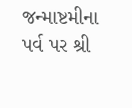જન્માષ્ટમીના પર્વ પર શ્રી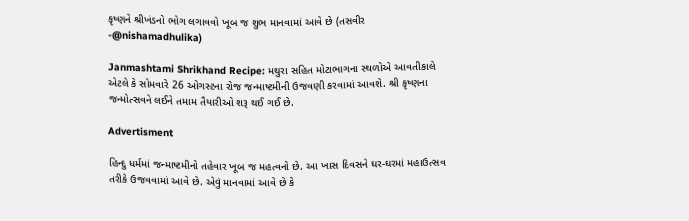કૃષ્ણને શ્રીખંડનો ભોગ લગાવવો ખૂબ જ શુભ માનવામાં આવે છે (તસવીર -@nishamadhulika)

Janmashtami Shrikhand Recipe: મથુરા સહિત મોટાભાગના સ્થળોએ આવતીકાલે એટલે કે સોમવારે 26 ઓગસ્ટના રોજ જન્માષ્ટમીની ઉજવણી કરવામાં આવશે. શ્રી કૃષ્ણના જન્મોત્સવને લઈને તમામ તૈયારીઓ શરૂ થઈ ગઈ છે.

Advertisment

હિન્દુ ધર્મમાં જન્માષ્ટમીનો તહેવાર ખૂબ જ મહત્વનો છે. આ ખાસ દિવસને ઘર-ઘરમાં મહાઉત્સવ તરીકે ઉજવવામાં આવે છે. એવું માનવામાં આવે છે કે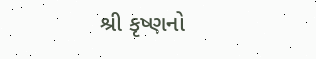શ્રી કૃષ્ણનો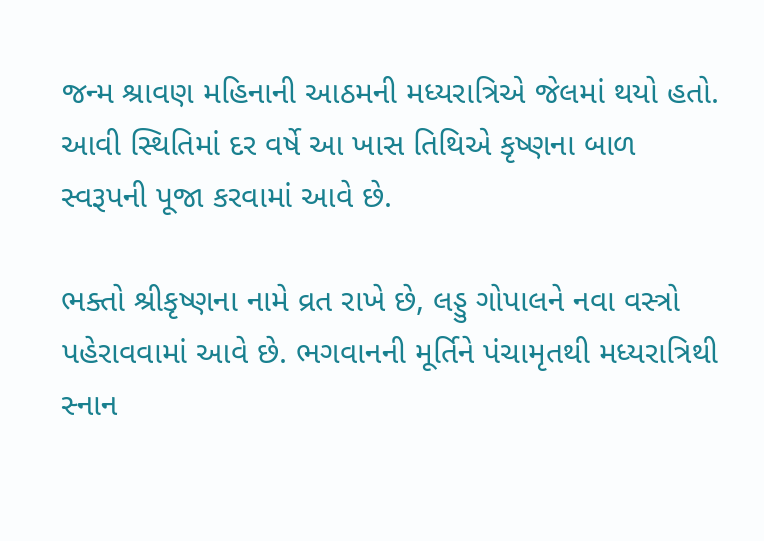જન્મ શ્રાવણ મહિનાની આઠમની મધ્યરાત્રિએ જેલમાં થયો હતો. આવી સ્થિતિમાં દર વર્ષે આ ખાસ તિથિએ કૃષ્ણના બાળ સ્વરૂપની પૂજા કરવામાં આવે છે.

ભક્તો શ્રીકૃષ્ણના નામે વ્રત રાખે છે, લડ્ડુ ગોપાલને નવા વસ્ત્રો પહેરાવવામાં આવે છે. ભગવાનની મૂર્તિને પંચામૃતથી મધ્યરાત્રિથી સ્નાન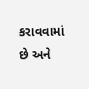કરાવવામાં છે અને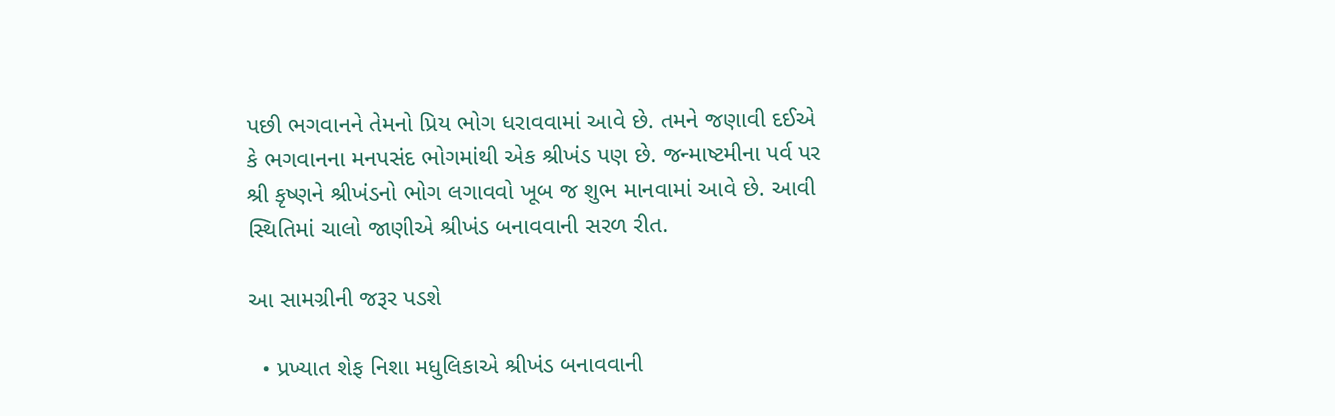પછી ભગવાનને તેમનો પ્રિય ભોગ ધરાવવામાં આવે છે. તમને જણાવી દઈએ કે ભગવાનના મનપસંદ ભોગમાંથી એક શ્રીખંડ પણ છે. જન્માષ્ટમીના પર્વ પર શ્રી કૃષ્ણને શ્રીખંડનો ભોગ લગાવવો ખૂબ જ શુભ માનવામાં આવે છે. આવી સ્થિતિમાં ચાલો જાણીએ શ્રીખંડ બનાવવાની સરળ રીત.

આ સામગ્રીની જરૂર પડશે

  • પ્રખ્યાત શેફ નિશા મધુલિકાએ શ્રીખંડ બનાવવાની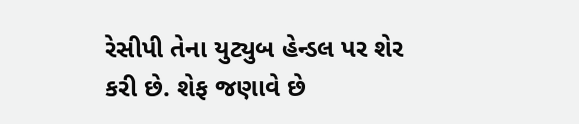રેસીપી તેના યુટ્યુબ હેન્ડલ પર શેર કરી છે. શેફ જણાવે છે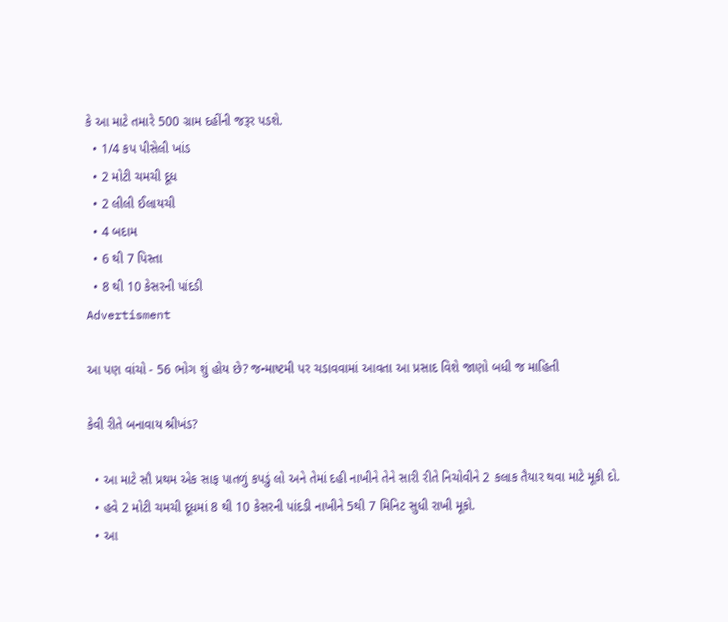કે આ માટે તમારે 500 ગ્રામ દહીંની જરૂર પડશે.
  • 1/4 કપ પીસેલી ખાંડ
  • 2 મોટી ચમચી દૂધ
  • 2 લીલી ઈલાયચી
  • 4 બદામ
  • 6 થી 7 પિસ્તા
  • 8 થી 10 કેસરની પાંદડી
Advertisment

આ પણ વાંચો - 56 ભોગ શું હોય છે? જન્માષ્ટમી પર ચડાવવામાં આવતા આ પ્રસાદ વિશે જાણો બધી જ માહિતી

કેવી રીતે બનાવાય શ્રીખંડ?

  • આ માટે સૌ પ્રથમ એક સાફ પાતળું કપડું લો અને તેમાં દહી નાખીને તેને સારી રીતે નિચોવીને 2 કલાક તૈયાર થવા માટે મૂકી દો.
  • હવે 2 મોટી ચમચી દૂધમાં 8 થી 10 કેસરની પાંદડી નાખીને 5થી 7 મિનિટ સુધી રાખી મૂકો.
  • આ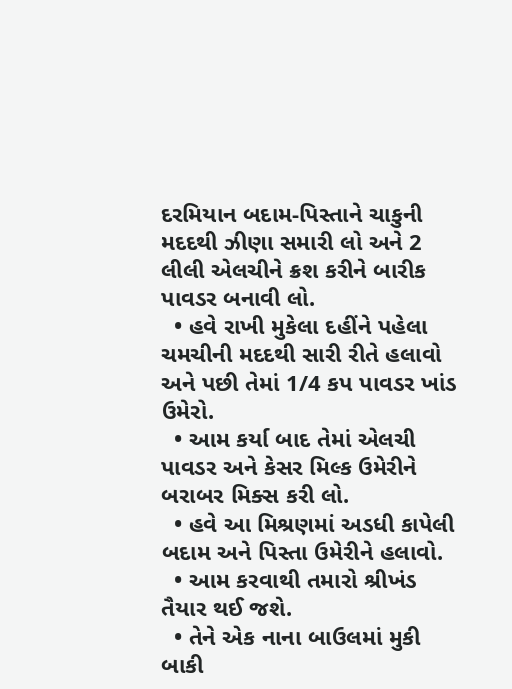દરમિયાન બદામ-પિસ્તાને ચાકુની મદદથી ઝીણા સમારી લો અને 2 લીલી એલચીને ક્રશ કરીને બારીક પાવડર બનાવી લો.
  • હવે રાખી મુકેલા દહીંને પહેલા ચમચીની મદદથી સારી રીતે હલાવો અને પછી તેમાં 1/4 કપ પાવડર ખાંડ ઉમેરો.
  • આમ કર્યા બાદ તેમાં એલચી પાવડર અને કેસર મિલ્ક ઉમેરીને બરાબર મિક્સ કરી લો.
  • હવે આ મિશ્રણમાં અડધી કાપેલી બદામ અને પિસ્તા ઉમેરીને હલાવો.
  • આમ કરવાથી તમારો શ્રીખંડ તૈયાર થઈ જશે.
  • તેને એક નાના બાઉલમાં મુકી બાકી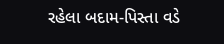રહેલા બદામ-પિસ્તા વડે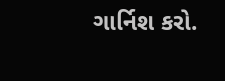ગાર્નિશ કરો.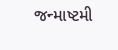જન્માષ્ટમી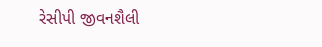રેસીપી જીવનશૈલી